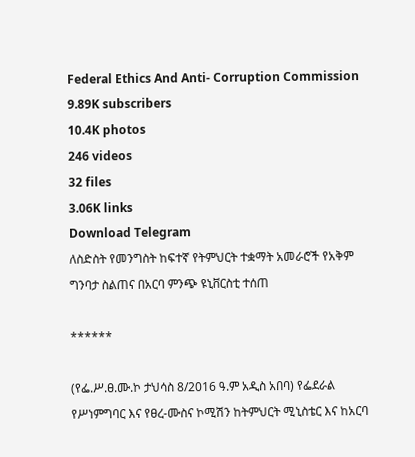Federal Ethics And Anti- Corruption Commission
9.89K subscribers
10.4K photos
246 videos
32 files
3.06K links
Download Telegram
ለስድስት የመንግስት ከፍተኛ የትምህርት ተቋማት አመራሮች የአቅም ግንባታ ስልጠና በአርባ ምንጭ ዩኒቨርስቲ ተሰጠ

******

(የፌ.ሥ.ፀ.ሙ.ኮ ታህሳስ 8/2016 ዓ.ም አዲስ አበባ) የፌደራል የሥነምግባር እና የፀረ-ሙስና ኮሚሽን ከትምህርት ሚኒስቴር እና ከአርባ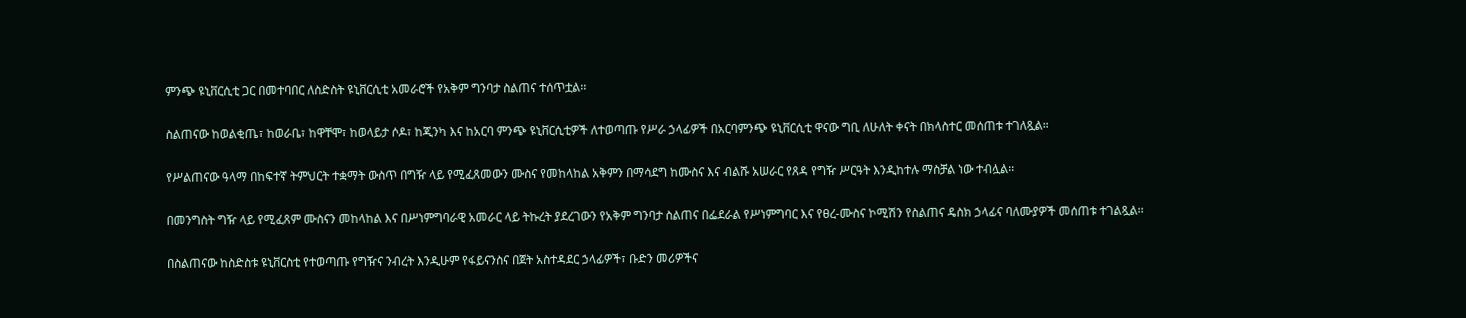ምንጭ ዩኒቨርሲቲ ጋር በመተባበር ለስድስት ዩኒቨርሲቲ አመራሮች የአቅም ግንባታ ስልጠና ተሰጥቷል፡፡

ስልጠናው ከወልቂጤ፣ ከወራቤ፣ ከዋቸሞ፣ ከወላይታ ሶዶ፣ ከጂንካ እና ከአርባ ምንጭ ዩኒቨርሲቲዎች ለተወጣጡ የሥራ ኃላፊዎች በአርባምንጭ ዩኒቨርሲቲ ዋናው ግቢ ለሁለት ቀናት በክላስተር መሰጠቱ ተገለጿል።

የሥልጠናው ዓላማ በከፍተኛ ትምህርት ተቋማት ውስጥ በግዥ ላይ የሚፈጸመውን ሙስና የመከላከል አቅምን በማሳደግ ከሙስና እና ብልሹ አሠራር የጸዳ የግዥ ሥርዓት እንዲከተሉ ማስቻል ነው ተብሏል፡፡

በመንግስት ግዥ ላይ የሚፈጸም ሙስናን መከላከል እና በሥነምግባራዊ አመራር ላይ ትኩረት ያደረገውን የአቅም ግንባታ ስልጠና በፌደራል የሥነምግባር እና የፀረ-ሙስና ኮሚሽን የስልጠና ዴስክ ኃላፊና ባለሙያዎች መሰጠቱ ተገልጿል፡፡

በስልጠናው ከስድስቱ ዩኒቨርስቲ የተወጣጡ የግዥና ንብረት እንዲሁም የፋይናንስና በጀት አስተዳደር ኃላፊዎች፣ ቡድን መሪዎችና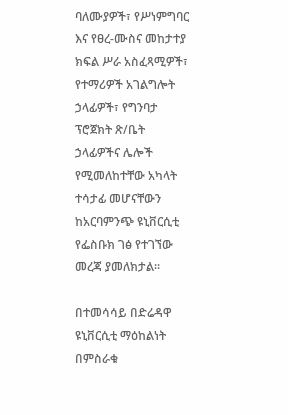ባለሙያዎች፣ የሥነምግባር እና የፀረ-ሙስና መከታተያ ክፍል ሥራ አስፈጻሚዎች፣ የተማሪዎች አገልግሎት ኃላፊዎች፣ የግንባታ ፕሮጀክት ጽ/ቤት ኃላፊዎችና ሌሎች የሚመለከተቸው አካላት ተሳታፊ መሆናቸውን ከአርባምንጭ ዩኒቨርሲቲ የፌስቡክ ገፅ የተገኘው መረጃ ያመለክታል፡፡

በተመሳሳይ በድሬዳዋ ዩኒቨርሲቲ ማዕከልነት በምስራቁ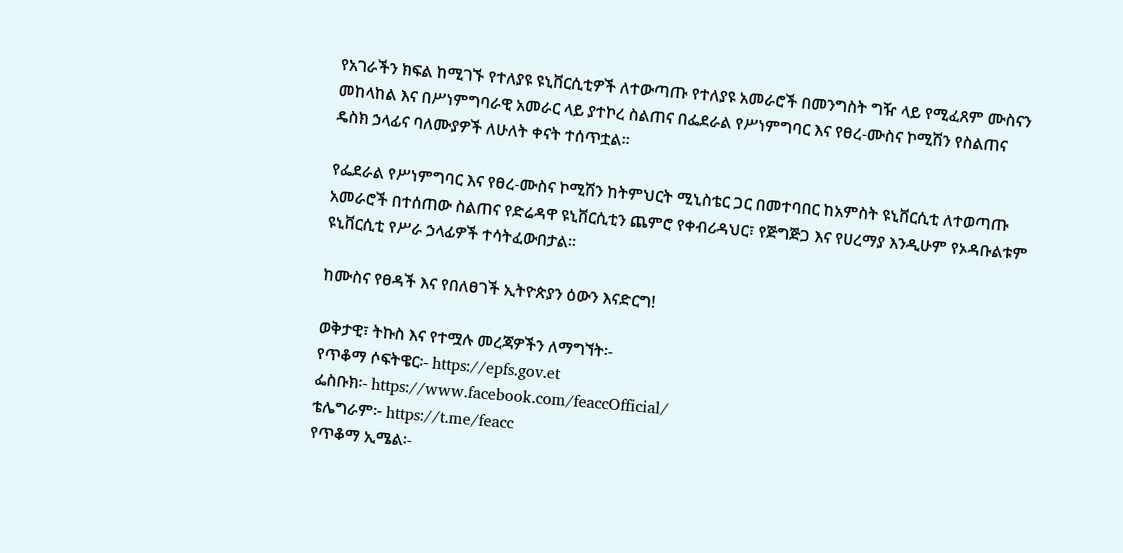የአገራችን ክፍል ከሚገኙ የተለያዩ ዩኒቨርሲቲዎች ለተውጣጡ የተለያዩ አመራሮች በመንግስት ግዥ ላይ የሚፈጸም ሙስናን መከላከል እና በሥነምግባራዊ አመራር ላይ ያተኮረ ስልጠና በፌደራል የሥነምግባር እና የፀረ-ሙስና ኮሚሽን የስልጠና ዴስክ ኃላፊና ባለሙያዎች ለሁለት ቀናት ተሰጥቷል፡፡

የፌደራል የሥነምግባር እና የፀረ-ሙስና ኮሚሽን ከትምህርት ሚኒስቴር ጋር በመተባበር ከአምስት ዩኒቨርሲቲ ለተወጣጡ አመራሮች በተሰጠው ስልጠና የድሬዳዋ ዩኒቨርሲቲን ጨምሮ የቀብሪዳህር፣ የጅግጅጋ እና የሀረማያ እንዲሁም የኦዳቡልቱም ዩኒቨርሲቲ የሥራ ኃላፊዎች ተሳትፈውበታል፡፡

ከሙስና የፀዳች እና የበለፀገች ኢትዮጵያን ዕውን እናድርግ!

ወቅታዊ፣ ትኩስ እና የተሟሉ መረጃዎችን ለማግኘት፡-
የጥቆማ ሶፍትዌር፡- https://epfs.gov.et
ፌስቡክ፡- https://www.facebook.com/feaccOfficial/
ቴሌግራም፦ https://t.me/feacc
የጥቆማ ኢሜል፡-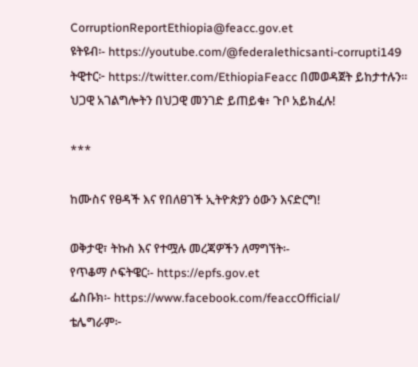CorruptionReportEthiopia@feacc.gov.et
ዩትዩብ፡- https://youtube.com/@federalethicsanti-corrupti149
ትዊተር፦ https://twitter.com/EthiopiaFeacc በመወዳጀት ይከታተሉን፡፡
ህጋዊ አገልግሎትን በህጋዊ መንገድ ይጠይቁ፥ ጉቦ አይክፈሉ!

***

ከሙስና የፀዳች እና የበለፀገች ኢትዮጵያን ዕውን እናድርግ!

ወቅታዊ፣ ትኩስ እና የተሟሉ መረጃዎችን ለማግኘት፡-
የጥቆማ ሶፍትዌር፡- https://epfs.gov.et
ፌስቡክ፡- https://www.facebook.com/feaccOfficial/
ቴሌግራም፦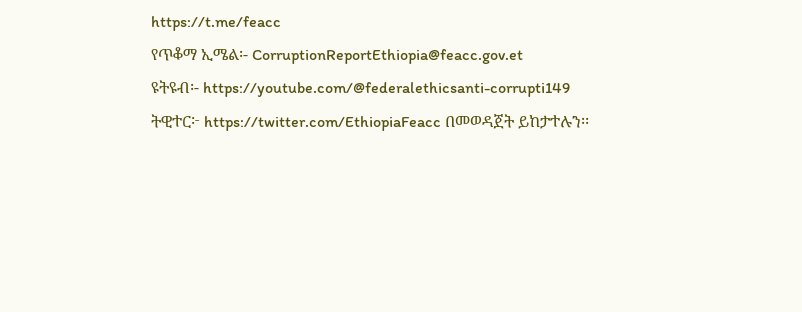https://t.me/feacc
የጥቆማ ኢሜል፡- CorruptionReportEthiopia@feacc.gov.et
ዩትዩብ፡- https://youtube.com/@federalethicsanti-corrupti149
ትዊተር፦ https://twitter.com/EthiopiaFeacc በመወዳጀት ይከታተሉን፡፡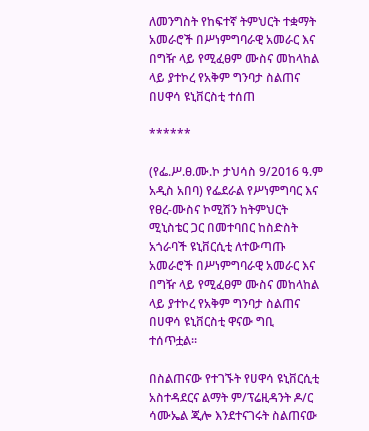ለመንግስት የከፍተኛ ትምህርት ተቋማት አመራሮች በሥነምግባራዊ አመራር እና በግዥ ላይ የሚፈፀም ሙስና መከላከል ላይ ያተኮረ የአቅም ግንባታ ስልጠና በሀዋሳ ዩኒቨርስቲ ተሰጠ

******

(የፌ.ሥ.ፀ.ሙ.ኮ ታህሳስ 9/2016 ዓ.ም አዲስ አበባ) የፌደራል የሥነምግባር እና የፀረ-ሙስና ኮሚሽን ከትምህርት ሚኒስቴር ጋር በመተባበር ከስድስት አጎራባች ዩኒቨርሲቲ ለተውጣጡ አመራሮች በሥነምግባራዊ አመራር እና በግዥ ላይ የሚፈፀም ሙስና መከላከል ላይ ያተኮረ የአቅም ግንባታ ስልጠና በሀዋሳ ዩኒቨርስቲ ዋናው ግቢ ተሰጥቷል።

በስልጠናው የተገኙት የሀዋሳ ዩኒቨርሲቲ አስተዳደርና ልማት ም/ፕሬዚዳንት ዶ/ር ሳሙኤል ጂሎ እንደተናገሩት ስልጠናው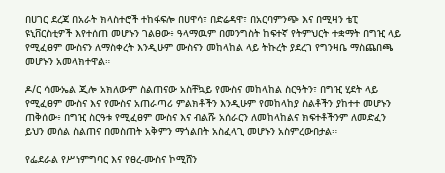በሀገር ደረጃ በአራት ክላስተሮች ተከፋፍሎ በሀዋሳ፣ በድሬዳዋ፣ በአርባምንጭ እና በሚዛን ቴፒ ዩኒቨርስቲዎች እየተሰጠ መሆኑን ገልፀው፥ ዓላማዉም በመንግስት ከፍተኛ የትምህርት ተቋማት በግዢ ላይ የሚፈፀም ሙስናን ለማስቀረት እንዲሁም ሙስናን መከላከል ላይ ትኩረት ያደረገ የግንዛቤ ማስጨበጫ መሆኑን አመላክተዋል።

ዶ/ር ሳሙኤል ጂሎ አክለውም ስልጠናው አስቸኳይ የሙስና መከላከል ስርዓትን፣ በግዢ ሂደት ላይ የሚፈፀም ሙስና እና የሙስና አጠራጣሪ ምልክቶችን እንዲሁም የመከላከያ ስልቶችን ያከተተ መሆኑን ጠቅሰው፥ በግዢ ስርዓቱ የሚፈፀም ሙስና እና ብልሹ አሰራርን ለመከላከልና ክፍተቶችንም ለመድፈን ይህን መሰል ስልጠና በመስጠት አቅምን ማጎልበት አስፈላጊ መሆኑን አስምረውበታል።

የፌደራል የሥነምግባር እና የፀረ-ሙስና ኮሚሸን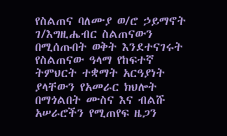የስልጠና ባለሙያ ወ/ሮ ኃይማኖት ገ/እግዚሔብር ስልጠናውን በሚሰጡበት ወቅት እንደተናገሩት የስልጠናው ዓላማ የከፍተኛ ትምህርት ተቋማት አርዓያነት ያላቸውን የአመራር ክህሎት በማጎልበት ሙስና እና ብልሹ አሠራሮችን የሚጠየፍ ዜጋን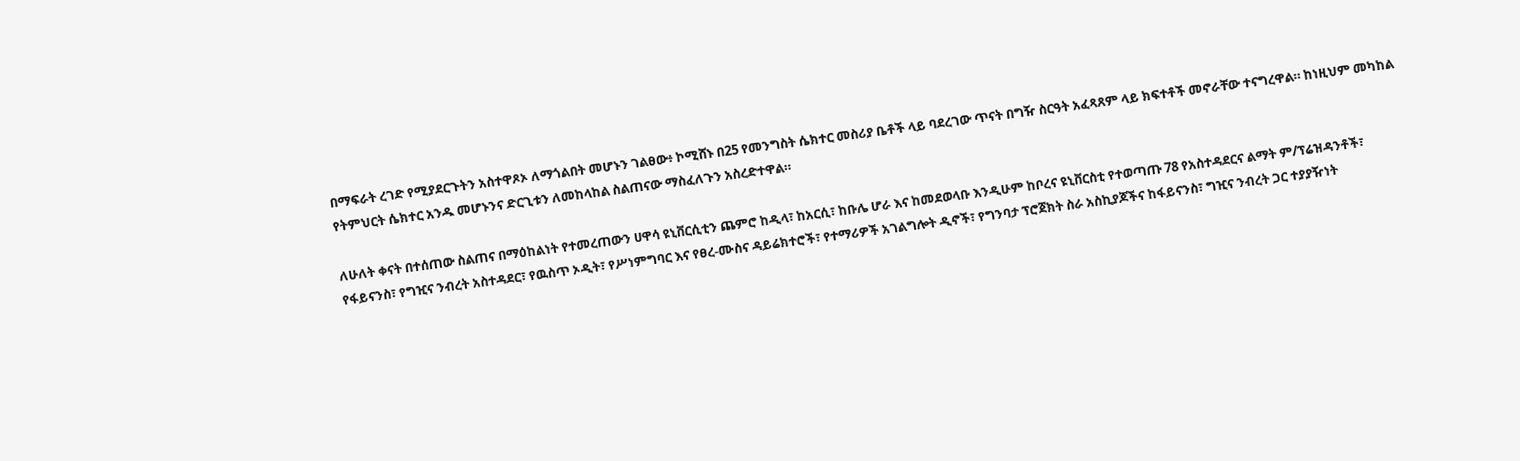በማፍራት ረገድ የሚያደርጉትን አስተዋጾኦ ለማጎልበት መሆኑን ገልፀው፥ ኮሚሸኑ በ25 የመንግስት ሴክተር መስሪያ ቤቶች ላይ ባደረገው ጥናት በግዥ ስርዓት አፈጻጸም ላይ ክፍተቶች መኖራቸው ተናግረዋል። ከነዚህም መካከል የትምህርት ሴክተር አንዱ መሆኑንና ድርጊቱን ለመከላከል ስልጠናው ማስፈለጉን አስረድተዋል።

ለሁለት ቀናት በተሰጠው ስልጠና በማዕከልነት የተመረጠውን ሀዋሳ ዩኒቨርሲቲን ጨምሮ ከዲላ፣ ከአርሲ፣ ከቡሌ ሆራ እና ከመደወላቡ እንዲሁም ከቦረና ዩኒቨርስቲ የተወጣጡ 78 የአስተዳደርና ልማት ም/ፕሬዝዳንቶች፣ የፋይናንስ፣ የግዢና ንብረት አስተዳደር፣ የዉስጥ ኦዲት፣ የሥነምግባር እና የፀረ-ሙስና ዳይሬክተሮች፣ የተማሪዎች አገልግሎት ዲኖች፣ የግንባታ ፕሮጀክት ስራ አስኪያጆችና ከፋይናንስ፣ ግዢና ንብረት ጋር ተያያዥነት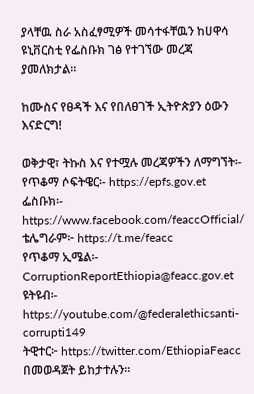ያላቸዉ ስራ አስፈፃሚዎች መሳተፋቸዉን ከሀዋሳ ዩኒቨርስቲ የፌስቡክ ገፅ የተገኘው መረጃ ያመለክታል።

ከሙስና የፀዳች እና የበለፀገች ኢትዮጵያን ዕውን እናድርግ!

ወቅታዊ፣ ትኩስ እና የተሟሉ መረጃዎችን ለማግኘት፡-
የጥቆማ ሶፍትዌር፡- https://epfs.gov.et
ፌስቡክ፡- https://www.facebook.com/feaccOfficial/
ቴሌግራም፦ https://t.me/feacc
የጥቆማ ኢሜል፡- CorruptionReportEthiopia@feacc.gov.et
ዩትዩብ፡- https://youtube.com/@federalethicsanti-corrupti149
ትዊተር፦ https://twitter.com/EthiopiaFeacc በመወዳጀት ይከታተሉን፡፡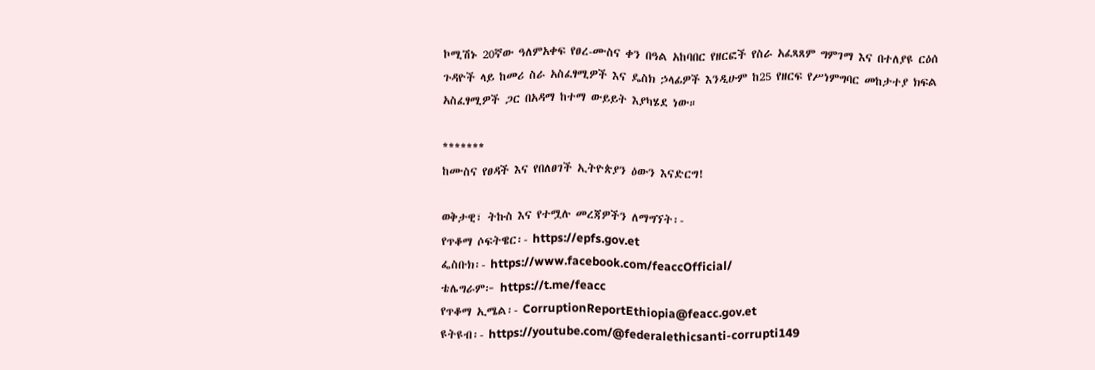ኮሚሽኑ 20ኛው ዓለምአቀፍ የፀረ-ሙስና ቀን በዓል አከባበር የዘርፎች የስራ አፈጻጸም ግምገማ እና በተለያዩ ርዕሰ ጉዳዮች ላይ ከመሪ ስራ አስፈፃሚዎች እና ዴስክ ኃላፊዎች እንዲሁም ከ25 የዘርፍ የሥነምግባር መከታተያ ክፍል አስፈፃሚዎች ጋር በአዳማ ከተማ ውይይት እያካሄደ ነው።

*******
ከሙስና የፀዳች እና የበለፀገች ኢትዮጵያን ዕውን እናድርግ!

ወቅታዊ፣ ትኩስ እና የተሟሉ መረጃዎችን ለማግኘት፡-
የጥቆማ ሶፍትዌር፡- https://epfs.gov.et
ፌስቡክ፡- https://www.facebook.com/feaccOfficial/
ቴሌግራም፦ https://t.me/feacc
የጥቆማ ኢሜል፡- CorruptionReportEthiopia@feacc.gov.et
ዩትዩብ፡- https://youtube.com/@federalethicsanti-corrupti149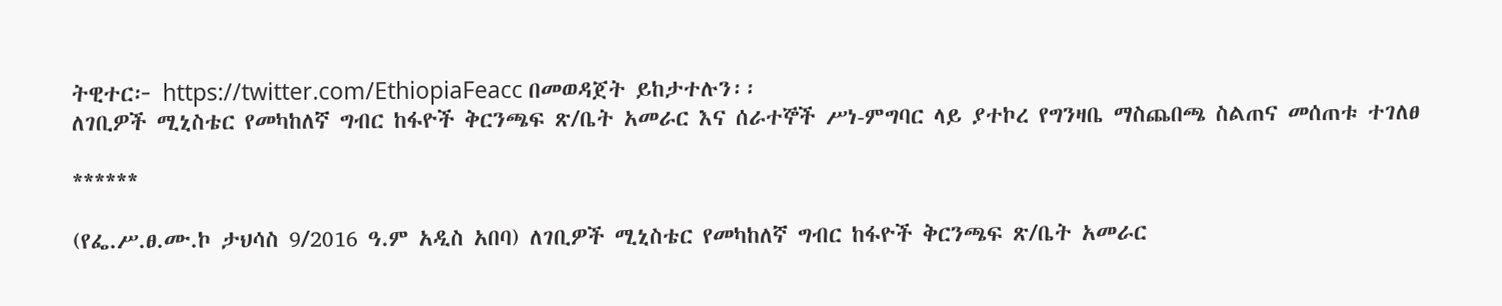ትዊተር፦ https://twitter.com/EthiopiaFeacc በመወዳጀት ይከታተሉን፡፡
ለገቢዎች ሚኒስቴር የመካከለኛ ግብር ከፋዮች ቅርንጫፍ ጽ/ቤት አመራር እና ሰራተኞች ሥነ-ምግባር ላይ ያተኮረ የግንዛቤ ማስጨበጫ ስልጠና መሰጠቱ ተገለፀ

******

(የፌ.ሥ.ፀ.ሙ.ኮ ታህሳስ 9/2016 ዓ.ም አዲስ አበባ) ለገቢዎች ሚኒስቴር የመካከለኛ ግብር ከፋዮች ቅርንጫፍ ጽ/ቤት አመራር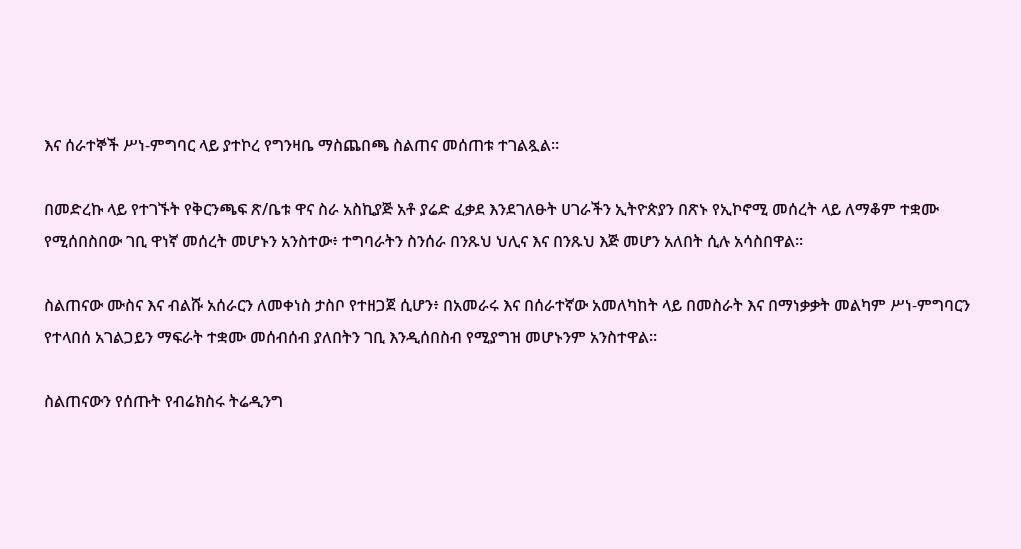እና ሰራተኞች ሥነ-ምግባር ላይ ያተኮረ የግንዛቤ ማስጨበጫ ስልጠና መሰጠቱ ተገልጿል።

በመድረኩ ላይ የተገኙት የቅርንጫፍ ጽ/ቤቱ ዋና ስራ አስኪያጅ አቶ ያሬድ ፈቃደ እንደገለፁት ሀገራችን ኢትዮጵያን በጽኑ የኢኮኖሚ መሰረት ላይ ለማቆም ተቋሙ የሚሰበስበው ገቢ ዋነኛ መሰረት መሆኑን አንስተው፥ ተግባራትን ስንሰራ በንጹህ ህሊና እና በንጹህ እጅ መሆን አለበት ሲሉ አሳስበዋል፡፡

ስልጠናው ሙስና እና ብልሹ አሰራርን ለመቀነስ ታስቦ የተዘጋጀ ሲሆን፥ በአመራሩ እና በሰራተኛው አመለካከት ላይ በመስራት እና በማነቃቃት መልካም ሥነ-ምግባርን የተላበሰ አገልጋይን ማፍራት ተቋሙ መሰብሰብ ያለበትን ገቢ እንዲሰበስብ የሚያግዝ መሆኑንም አንስተዋል፡፡

ስልጠናውን የሰጡት የብሬክስሩ ትሬዲንግ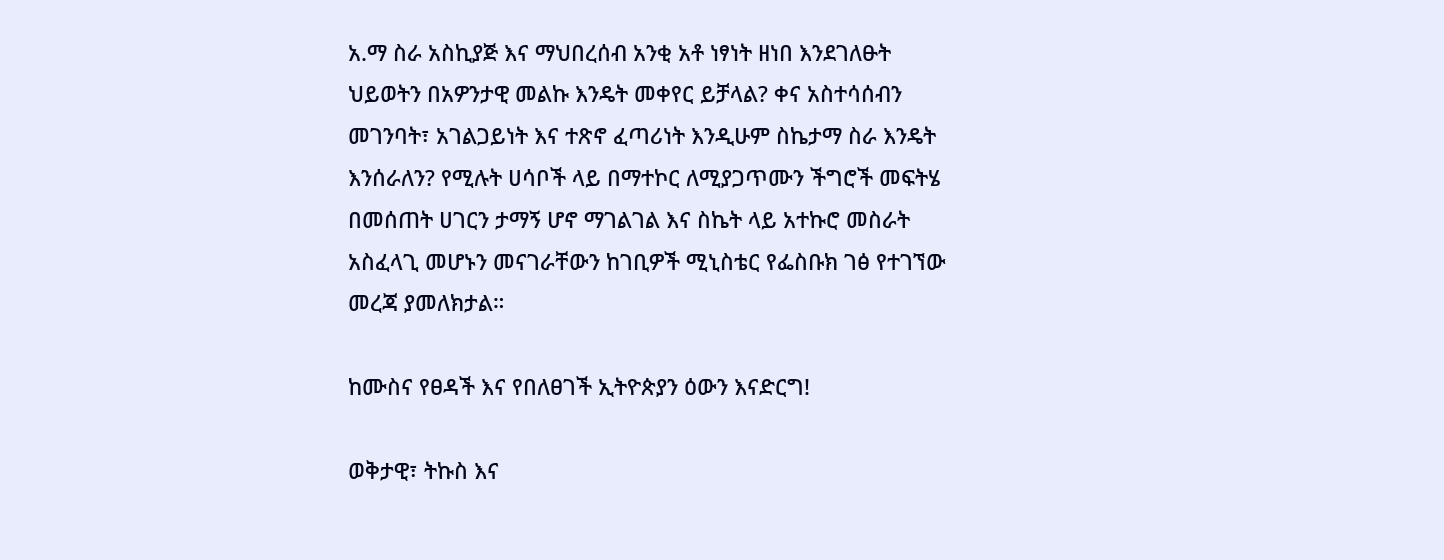አ.ማ ስራ አስኪያጅ እና ማህበረሰብ አንቂ አቶ ነፃነት ዘነበ እንደገለፁት ህይወትን በአዎንታዊ መልኩ እንዴት መቀየር ይቻላል? ቀና አስተሳሰብን መገንባት፣ አገልጋይነት እና ተጽኖ ፈጣሪነት እንዲሁም ስኬታማ ስራ እንዴት እንሰራለን? የሚሉት ሀሳቦች ላይ በማተኮር ለሚያጋጥሙን ችግሮች መፍትሄ በመሰጠት ሀገርን ታማኝ ሆኖ ማገልገል እና ስኬት ላይ አተኩሮ መስራት አስፈላጊ መሆኑን መናገራቸውን ከገቢዎች ሚኒስቴር የፌስቡክ ገፅ የተገኘው መረጃ ያመለክታል።

ከሙስና የፀዳች እና የበለፀገች ኢትዮጵያን ዕውን እናድርግ!

ወቅታዊ፣ ትኩስ እና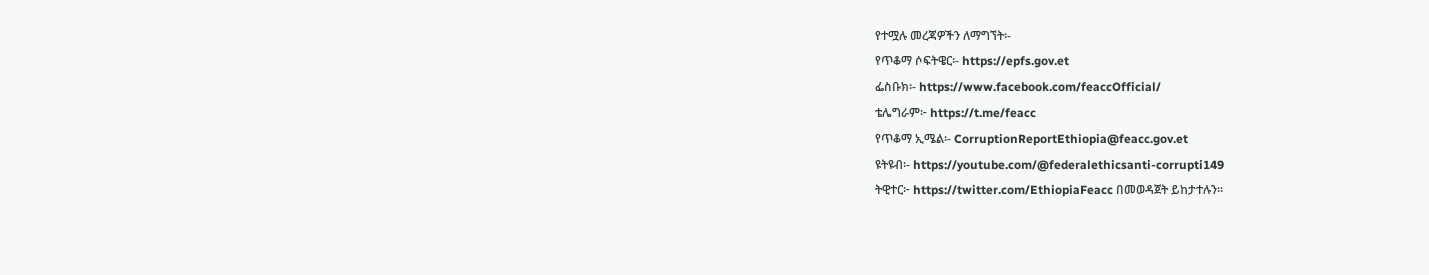የተሟሉ መረጃዎችን ለማግኘት፡-
የጥቆማ ሶፍትዌር፡- https://epfs.gov.et
ፌስቡክ፡- https://www.facebook.com/feaccOfficial/
ቴሌግራም፦ https://t.me/feacc
የጥቆማ ኢሜል፡- CorruptionReportEthiopia@feacc.gov.et
ዩትዩብ፡- https://youtube.com/@federalethicsanti-corrupti149
ትዊተር፦ https://twitter.com/EthiopiaFeacc በመወዳጀት ይከታተሉን፡፡